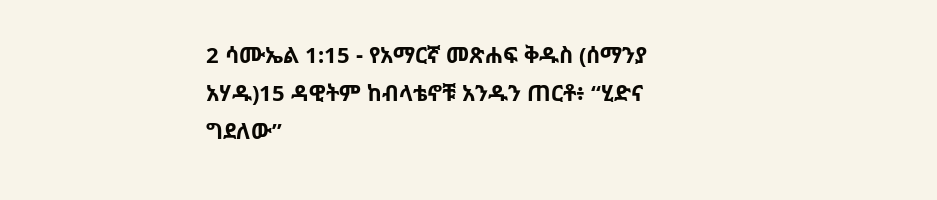2 ሳሙኤል 1:15 - የአማርኛ መጽሐፍ ቅዱስ (ሰማንያ አሃዱ)15 ዳዊትም ከብላቴኖቹ አንዱን ጠርቶ፥ “ሂድና ግደለው”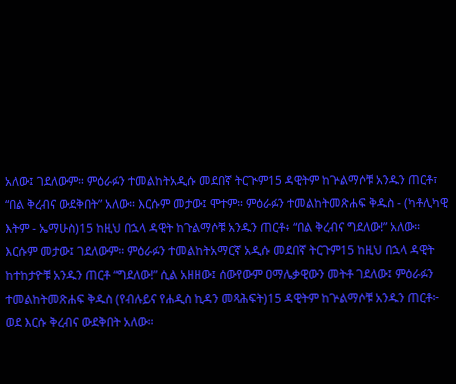አለው፤ ገደለውም። ምዕራፉን ተመልከትአዲሱ መደበኛ ትርጒም15 ዳዊትም ከጕልማሶቹ አንዱን ጠርቶ፣ “በል ቅረብና ውደቅበት” አለው። እርሱም መታው፤ ሞተም። ምዕራፉን ተመልከትመጽሐፍ ቅዱስ - (ካቶሊካዊ እትም - ኤማሁስ)15 ከዚህ በኋላ ዳዊት ከጉልማሶቹ አንዱን ጠርቶ፥ “በል ቅረብና ግደለው!” አለው። እርሱም መታው፤ ገደለውም። ምዕራፉን ተመልከትአማርኛ አዲሱ መደበኛ ትርጉም15 ከዚህ በኋላ ዳዊት ከተከታዮቹ አንዱን ጠርቶ “ግደለው!” ሲል አዘዘው፤ ሰውየውም ዐማሌቃዊውን መትቶ ገደለው፤ ምዕራፉን ተመልከትመጽሐፍ ቅዱስ (የብሉይና የሐዲስ ኪዳን መጻሕፍት)15 ዳዊትም ከጕልማሶቹ አንዱን ጠርቶ፦ ወደ እርሱ ቅረብና ውደቅበት አለው።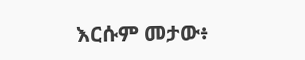እርሱም መታው፥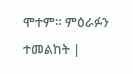ሞተም። ምዕራፉን ተመልከት |